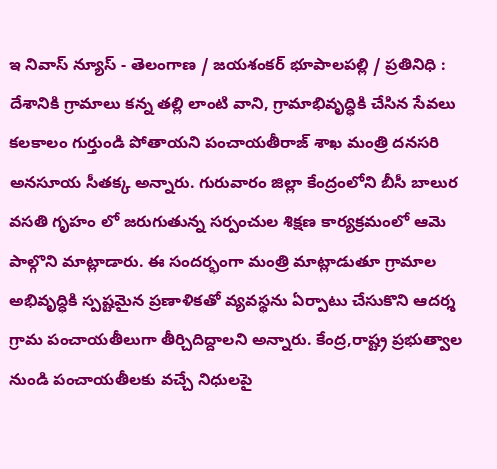ఇ నివాస్ న్యూస్ - తెలంగాణ / జయశంకర్ భూపాలపల్లి / ప్రతినిధి : దేశానికి గ్రామాలు కన్న తల్లి లాంటి వాని, గ్రామాభివృద్ధికి చేసిన సేవలు కలకాలం గుర్తుండి పోతాయని పంచాయతీరాజ్ శాఖ మంత్రి దనసరి అనసూయ సీతక్క అన్నారు. గురువారం జిల్లా కేంద్రంలోని బీసీ బాలుర వసతి గృహం లో జరుగుతున్న సర్పంచుల శిక్షణ కార్యక్రమంలో ఆమె పాల్గొని మాట్లాడారు. ఈ సందర్భంగా మంత్రి మాట్లాడుతూ గ్రామాల అభివృద్ధికి స్పష్టమైన ప్రణాళికతో వ్యవస్థను ఏర్పాటు చేసుకొని ఆదర్శ గ్రామ పంచాయతీలుగా తీర్చిదిద్దాలని అన్నారు. కేంద్ర,రాష్ట్ర ప్రభుత్వాల నుండి పంచాయతీలకు వచ్చే నిధులపై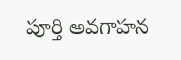పూర్తి అవగాహన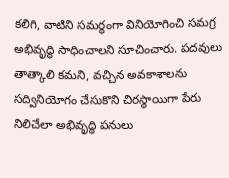కలిగి, వాటిని సమర్థంగా వినియోగించి సమగ్ర అభివృద్ధి సాధించాలని సూచించారు. పదవులు తాత్కాలి కమని, వచ్చిన అవకాశాలను సద్వినియోగం చేసుకొని చిరస్థాయిగా పేరు నిలిచేలా అభివృద్ధి పనులు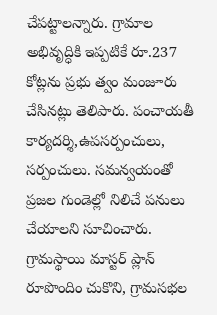చేపట్టాలన్నారు. గ్రామాల అభివృద్ధికి ఇప్పటికే రూ.237 కోట్లను ప్రభు త్వం మంజూరు చేసినట్లు తెలిపారు. పంచాయతీ కార్యదర్శి,ఉపసర్పంచులు, సర్పంచులు. సమన్వయంతో ప్రజల గుండెల్లో నిలిచే పనులు చేయాలని సూచించారు. గ్రామస్థాయి మాస్టర్ ప్లాన్ రూపొందిం చుకొని, గ్రామసభల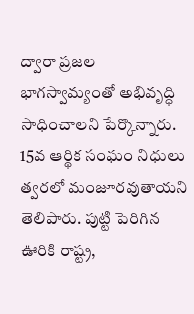ద్వారా ప్రజల భాగస్వామ్యంతో అభివృద్ధి సాధించాలని పేర్కొన్నారు. 15వ ఆర్థిక సంఘం నిధులు త్వరలో మంజూరవుతాయని తెలిపారు. పుట్టి పెరిగిన ఊరికి రాష్ట్ర,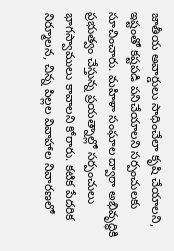జాతీయ అవార్డులు సాధించేలా కృషి చేయాలని, ఇష్టంతో కష్టపడి పనిచేయాలని సర్పంచులకు సూచించారు. మహిళా సంఘాల ద్వారా అభివృద్ధికి ప్రభుత్వం చేస్తున్న ప్రయత్నాల్లో సర్పంచులు భాగస్వాములు కావాలని కోరారు. కటిక పేదరిక నిర్మూలన, చిన్న పిల్లల వివాహాల నివారణలో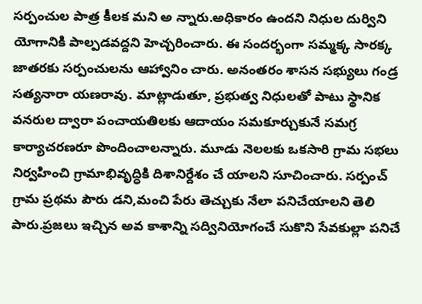సర్పంచుల పాత్ర కీలక మని అ న్నారు.అధికారం ఉందని నిధుల దుర్విని యోగానికి పాల్పడవద్దని హెచ్చరించారు. ఈ సందర్భంగా సమ్మక్క సారక్క జాతరకు సర్పంచులను ఆహ్వానిం చారు. అనంతరం శాసన సభ్యులు గండ్ర సత్యనారా యణరావు. మాట్లాడుతూ, ప్రభుత్వ నిధులతో పాటు స్థానిక వనరుల ద్వారా పంచాయతిలకు ఆదాయం సమకూర్చుకునే సమగ్ర కార్యాచరణరూ పొందించాలన్నారు. మూడు నెలలకు ఒకసారి గ్రామ సభలు నిర్వహించి గ్రామాభివృద్ధికి దిశానిర్దేశం చే యాలని సూచించారు. సర్పంచ్ గ్రామ ప్రథమ పౌరు డని,మంచి పేరు తెచ్చుకు నేలా పనిచేయాలని తెలి పారు.ప్రజలు ఇచ్చిన అవ కాశాన్ని సద్వినియోగంచే సుకొని సేవకుల్లా పనిచే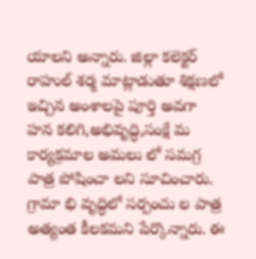యాలని అన్నారు. జిల్లా కలెక్టర్ రాహుల్ శర్మ మాట్లాడుతూ శిక్షణలో ఇచ్చిన అంశాలపై పూర్తి అవగా హన కలిగి,అభివృద్ధి,సంక్షే మ కార్యక్రమాల అమలు లో సమగ్ర పాత్ర పోషించా లని సూచించారు. గ్రామా భి వృద్ధిలో సర్పంచు ల పాత్ర అత్యంత కీలకమని పేర్కొన్నారు. ఈ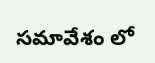సమావేశం లో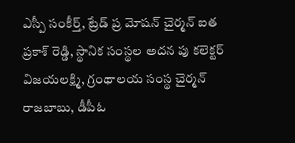ఎస్పీ సంకీర్త్, ట్రేడ్ ప్ర మోషన్ చైర్మన్ ఐత ప్రకాశ్ రెడ్డి, స్థానిక సంస్థల అదన పు కలెక్టర్ విజయలక్ష్మి, గ్రంథాలయ సంస్థ చైర్మన్ రాజబాబు, డీపీఓ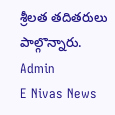శ్రీలత తదితరులు పాల్గొన్నారు.
Admin
E Nivas News